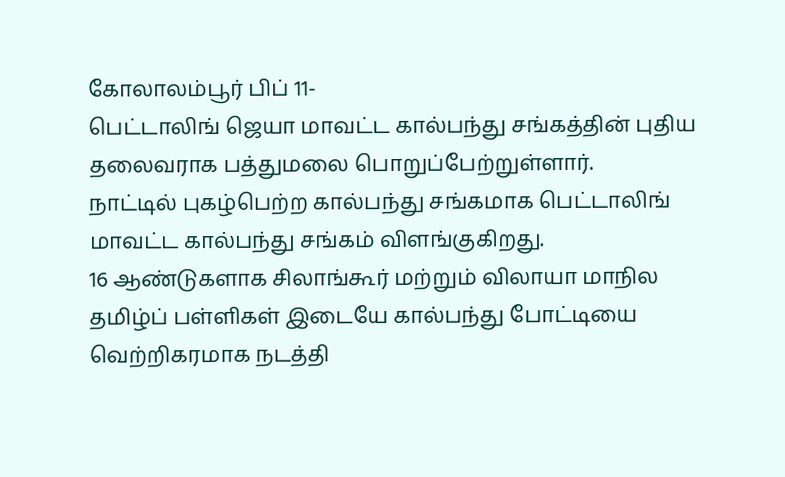கோலாலம்பூர் பிப் 11-
பெட்டாலிங் ஜெயா மாவட்ட கால்பந்து சங்கத்தின் புதிய தலைவராக பத்துமலை பொறுப்பேற்றுள்ளார்.
நாட்டில் புகழ்பெற்ற கால்பந்து சங்கமாக பெட்டாலிங் மாவட்ட கால்பந்து சங்கம் விளங்குகிறது.
16 ஆண்டுகளாக சிலாங்கூர் மற்றும் விலாயா மாநில தமிழ்ப் பள்ளிகள் இடையே கால்பந்து போட்டியை வெற்றிகரமாக நடத்தி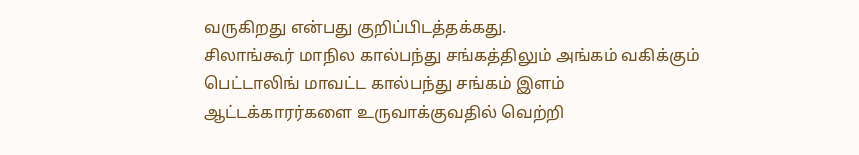வருகிறது என்பது குறிப்பிடத்தக்கது.
சிலாங்கூர் மாநில கால்பந்து சங்கத்திலும் அங்கம் வகிக்கும் பெட்டாலிங் மாவட்ட கால்பந்து சங்கம் இளம் ஆட்டக்காரர்களை உருவாக்குவதில் வெற்றி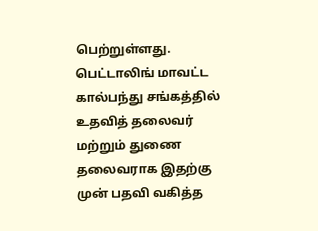பெற்றுள்ளது.
பெட்டாலிங் மாவட்ட கால்பந்து சங்கத்தில் உதவித் தலைவர் மற்றும் துணை தலைவராக இதற்கு முன் பதவி வகித்த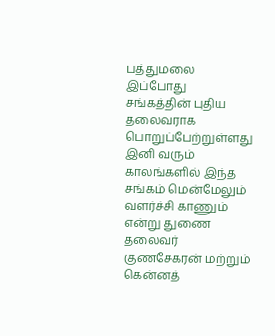பத்துமலை இப்போது சங்கத்தின் புதிய தலைவராக பொறுப்பேற்றுள்ளது இனி வரும் காலங்களில் இந்த சங்கம் மென்மேலும் வளர்ச்சி காணும் என்று துணை தலைவர் குணசேகரன் மற்றும் கென்னத்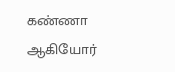கண்ணா ஆகியோர்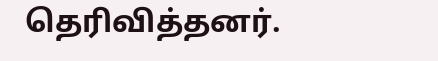தெரிவித்தனர்.